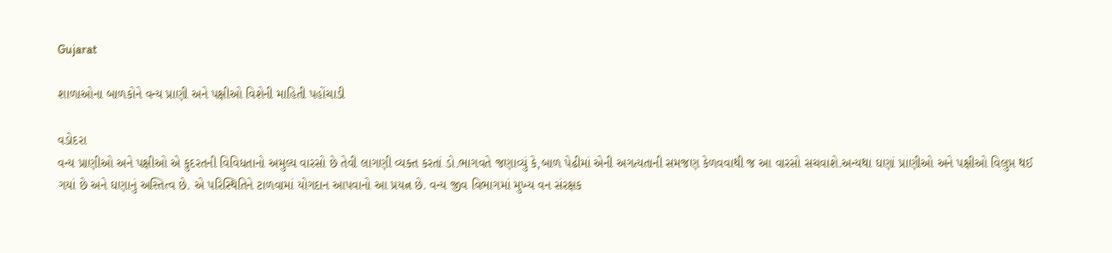Gujarat

શાળાઓના બાળકોને વન્ય પ્રાણી અને પક્ષીઓ વિશેની માહિતી પહોંચાડી

વડોદરા
વન્ય પ્રાણીઓ અને પક્ષીઓ એ કુદરતની વિવિધતાનો અમુલ્ય વારસો છે તેવી લાગણી વ્યક્ત કરતાં ડો.ભાગવતે જણાવ્યું કે,બાળ પેઢીમાં એની અગત્યતાની સમજણ કેળવવાથી જ આ વારસો સચવાશે.અન્યથા ઘણાં પ્રાણીઓ અને પક્ષીઓ વિલુપ્ત થઈ ગયાં છે અને ઘણાનું અસ્તિત્વ છે. એ પરિસ્થિતિને ટાળવામાં યોગદાન આપવાનો આ પ્રયત્ન છે. વન્ય જીવ વિભાગમાં મુખ્ય વન સંરક્ષક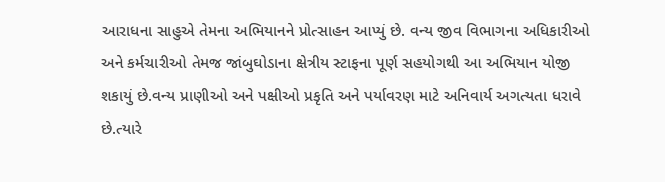આરાધના સાહુએ તેમના અભિયાનને પ્રોત્સાહન આપ્યું છે. વન્ય જીવ વિભાગના અધિકારીઓ અને કર્મચારીઓ તેમજ જાંબુઘોડાના ક્ષેત્રીય સ્ટાફના પૂર્ણ સહયોગથી આ અભિયાન યોજી શકાયું છે.વન્ય પ્રાણીઓ અને પક્ષીઓ પ્રકૃતિ અને પર્યાવરણ માટે અનિવાર્ય અગત્યતા ધરાવે છે.ત્યારે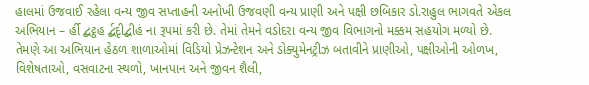હાલમાં ઉજવાઈ રહેલા વન્ય જીવ સપ્તાહની અનોખી ઉજવણી વન્ય પ્રાણી અને પક્ષી છબિકાર ડો.રાહુલ ભાગવતે એકલ અભિયાન – ર્હી દ્બટ્ઠહ ર્દ્બદૃીદ્બીહં ના રૂપમાં કરી છે. તેમાં તેમને વડોદરા વન્ય જીવ વિભાગનો મક્કમ સહયોગ મળ્યો છે. તેમણે આ અભિયાન હેઠળ શાળાઓમાં વિડિયો પ્રેઝન્ટેશન અને ડોક્યુમેનટ્રીઝ બતાવીને પ્રાણીઓ, પક્ષીઓની ઓળખ, વિશેષતાઓ, વસવાટના સ્થળો, ખાનપાન અને જીવન શૈલી,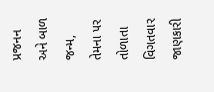પ્રજનન અને બાળ જન્મ, તેમના પર તોળાતા વિગતવાર જાણકારી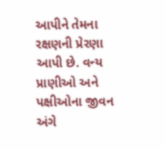આપીને તેમના રક્ષણની પ્રેરણા આપી છે. વન્ય પ્રાણીઓ અને પક્ષીઓના જીવન અંગે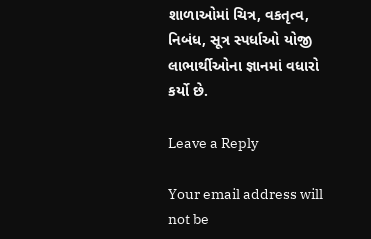શાળાઓમાં ચિત્ર, વકતૃત્વ, નિબંધ, સૂત્ર સ્પર્ધાઓ યોજી લાભાર્થીઓના જ્ઞાનમાં વધારો કર્યો છે.

Leave a Reply

Your email address will not be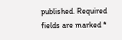published. Required fields are marked *